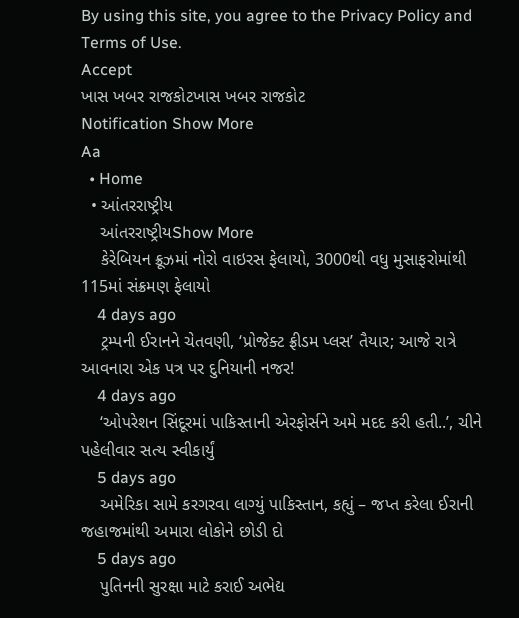By using this site, you agree to the Privacy Policy and Terms of Use.
Accept
ખાસ ખબર રાજકોટખાસ ખબર રાજકોટ
Notification Show More
Aa
  • Home
  • આંતરરાષ્ટ્રીય
    આંતરરાષ્ટ્રીયShow More
    કેરેબિયન ક્રૂઝમાં નોરો વાઇરસ ફેલાયો, 3000થી વધુ મુસાફરોમાંથી 115માં સંક્રમણ ફેલાયો
    4 days ago
    ટ્રમ્પની ઈરાનને ચેતવણી, ‘પ્રોજેક્ટ ફ્રીડમ પ્લસ’ તૈયાર; આજે રાત્રે આવનારા એક પત્ર પર દુનિયાની નજર!
    4 days ago
    ‘ઓપરેશન સિંદૂરમાં પાકિસ્તાની એરફોર્સને અમે મદદ કરી હતી..’, ચીને પહેલીવાર સત્ય સ્વીકાર્યું
    5 days ago
    અમેરિકા સામે કરગરવા લાગ્યું પાકિસ્તાન, કહ્યું – જપ્ત કરેલા ઈરાની જહાજમાંથી અમારા લોકોને છોડી દો
    5 days ago
    પુતિનની સુરક્ષા માટે કરાઈ અભેદ્ય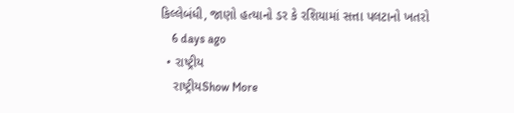કિલ્લેબંધી, જાણો હત્યાનો ડર કે રશિયામાં સત્તા પલટાનો ખતરો
    6 days ago
  • રાષ્ટ્રીય
    રાષ્ટ્રીયShow More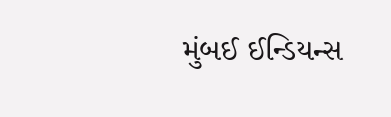મુંબઈ ઈન્ડિયન્સ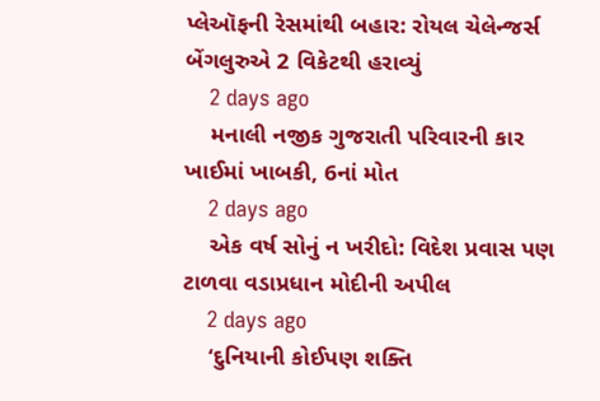પ્લેઑફની રેસમાંથી બહાર: રોયલ ચેલેન્જર્સ બેંગલુરુએ 2 વિકેટથી હરાવ્યું
    2 days ago
    મનાલી નજીક ગુજરાતી પરિવારની કાર ખાઈમાં ખાબકી, 6નાં મોત
    2 days ago
    એક વર્ષ સોનું ન ખરીદો: વિદેશ પ્રવાસ પણ ટાળવા વડાપ્રધાન મોદીની અપીલ
    2 days ago
    ‘દુનિયાની કોઈપણ શક્તિ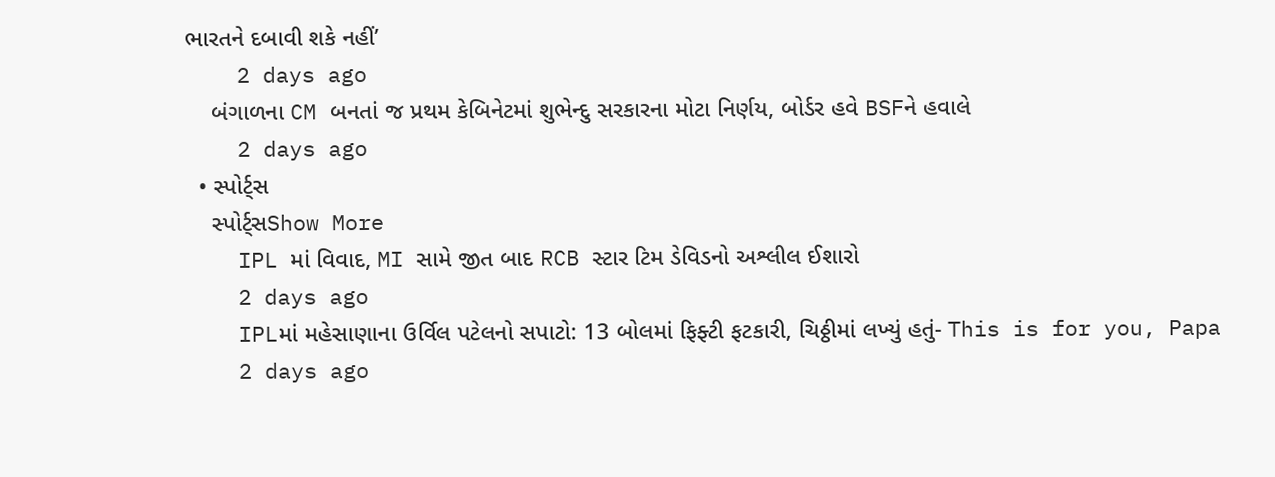ભારતને દબાવી શકે નહીં’
    2 days ago
    બંગાળના CM બનતાં જ પ્રથમ કેબિનેટમાં શુભેન્દુ સરકારના મોટા નિર્ણય, બોર્ડર હવે BSFને હવાલે
    2 days ago
  • સ્પોર્ટ્સ
    સ્પોર્ટ્સShow More
    IPL માં વિવાદ, MI સામે જીત બાદ RCB સ્ટાર ટિમ ડેવિડનો અશ્લીલ ઈશારો
    2 days ago
    IPLમાં મહેસાણાના ઉર્વિલ પટેલનો સપાટો: 13 બોલમાં ફિફ્ટી ફટકારી, ચિઠ્ઠીમાં લખ્યું હતું- This is for you, Papa
    2 days ago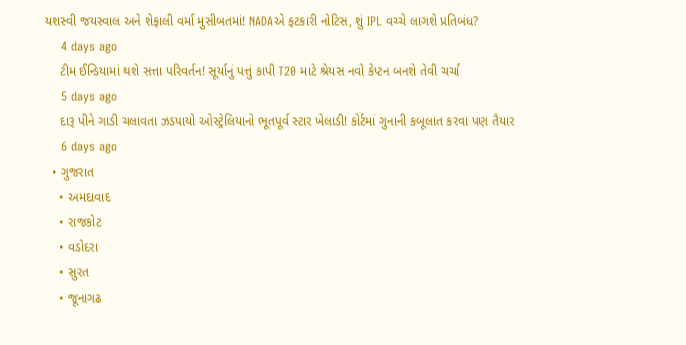યશસ્વી જયસ્વાલ અને શેફાલી વર્મા મુસીબતમાં! NADAએ ફટકારી નોટિસ, શું IPL વચ્ચે લાગશે પ્રતિબંધ?
    4 days ago
    ટીમ ઈન્ડિયામાં થશે સત્તા પરિવર્તન! સૂર્યાનું પત્તું કાપી T20 માટે શ્રેયસ નવો કેપ્ટન બનશે તેવી ચર્ચા
    5 days ago
    દારૂ પીને ગાડી ચલાવતા ઝડપાયો ઓસ્ટ્રેલિયાનો ભૂતપૂર્વ સ્ટાર ખેલાડી! કોર્ટમાં ગુનાની કબૂલાત કરવા પણ તૈયાર
    6 days ago
  • ગુજરાત
    • અમદાવાદ
    • રાજકોટ
    • વડોદરા
    • સુરત
    • જૂનાગઢ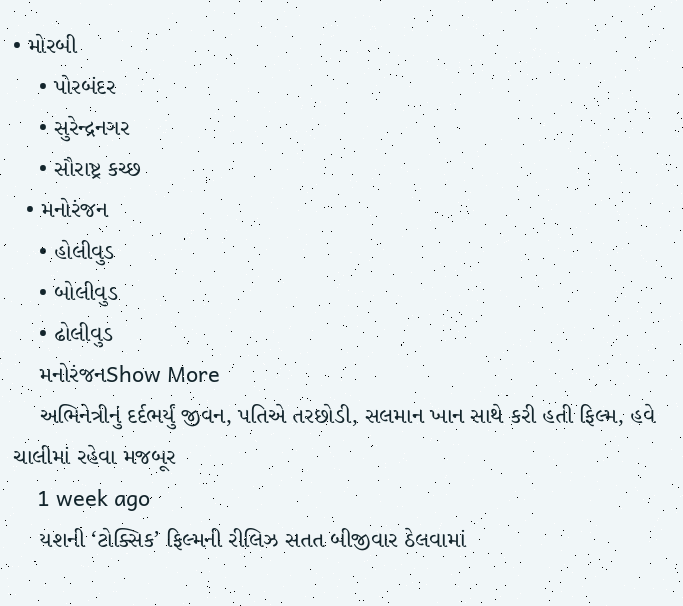• મોરબી
    • પોરબંદર
    • સુરેન્દ્રનગર
    • સૌરાષ્ટ્ર કચ્છ
  • મનોરંજન
    • હોલીવુડ
    • બોલીવુડ
    • ઢોલીવુડ
    મનોરંજનShow More
    અભિનેત્રીનું દર્દભર્યું જીવન, પતિએ તરછોડી, સલમાન ખાન સાથે કરી હતી ફિલ્મ, હવે ચાલીમાં રહેવા મજબૂર
    1 week ago
    યશની ‘ટોક્સિક’ ફિલ્મની રીલિઝ સતત બીજીવાર ઠેલવામાં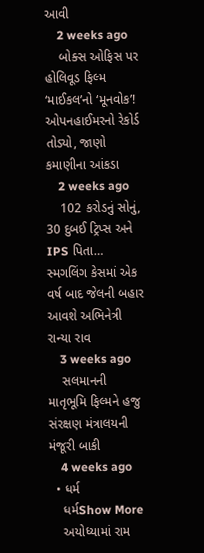આવી
    2 weeks ago
    બોક્સ ઓફિસ પર હોલિવૂડ ફિલ્મ ‘માઈકલ’નો ‘મૂનવોક’! ઓપનહાઈમરનો રેકોર્ડ તોડ્યો, જાણો કમાણીના આંકડા
    2 weeks ago
    102 કરોડનું સોનું, 30 દુબઈ ટ્રિપ્સ અને IPS પિતા… સ્મગલિંગ કેસમાં એક વર્ષ બાદ જેલની બહાર આવશે અભિનેત્રી રાન્યા રાવ
    3 weeks ago
    સલમાનની માતૃભૂમિ ફિલ્મને હજુ સંરક્ષણ મંત્રાલયની મંજૂરી બાકી
    4 weeks ago
  • ધર્મ
    ધર્મShow More
    અયોધ્યામાં રામ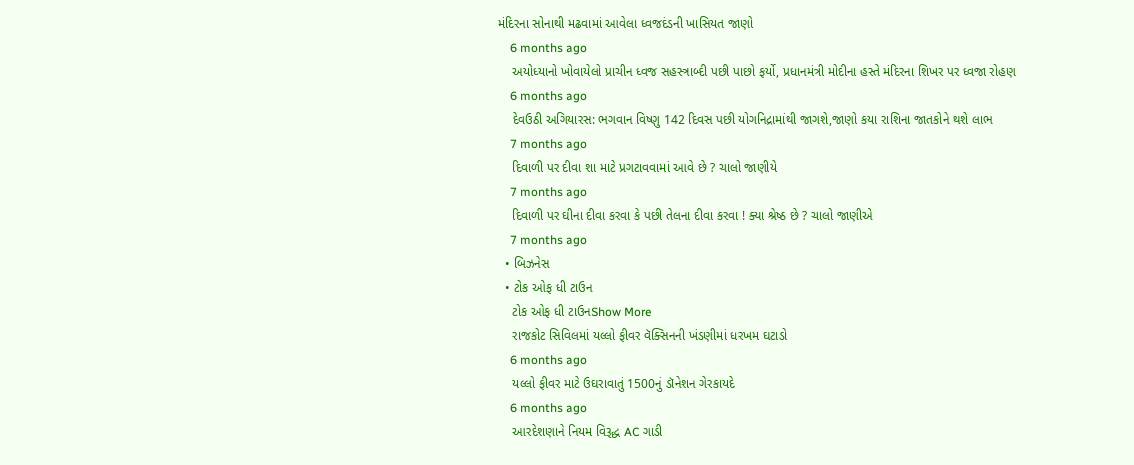મંદિરના સોનાથી મઢવામાં આવેલા ધ્વજદંડની ખાસિયત જાણો
    6 months ago
    અયોધ્યાનો ખોવાયેલો પ્રાચીન ધ્વજ સહસ્ત્રાબ્દી પછી પાછો ફર્યો, પ્રધાનમંત્રી મોદીના હસ્તે મંદિરના શિખર પર ધ્વજા રોહણ
    6 months ago
    દેવઉઠી અગિયારસ: ભગવાન વિષ્ણુ 142 દિવસ પછી યોગનિદ્રામાંથી જાગશે,જાણો કયા રાશિના જાતકોને થશે લાભ
    7 months ago
    દિવાળી પર દીવા શા માટે પ્રગટાવવામાં આવે છે ? ચાલો જાણીયે
    7 months ago
    દિવાળી પર ઘીના દીવા કરવા કે પછી તેલના દીવા કરવા ! ક્યા શ્રેષ્ઠ છે ? ચાલો જાણીએ
    7 months ago
  • બિઝનેસ
  • ટોક ઓફ ધી ટાઉન
    ટોક ઓફ ધી ટાઉનShow More
    રાજકોટ સિવિલમાં યલ્લો ફીવર વૅક્સિનની ખંડણીમાં ધરખમ ઘટાડો
    6 months ago
    યલ્લો ફીવર માટે ઉઘરાવાતું 1500નું ડૉનેશન ગેરકાયદે
    6 months ago
    આરદેશણાને નિયમ વિરૂદ્ધ AC ગાડી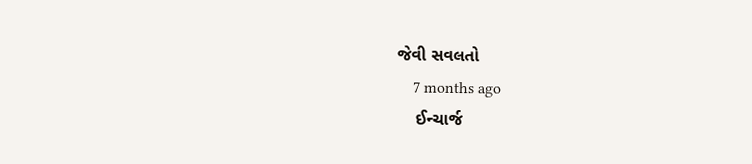જેવી સવલતો
    7 months ago
    ઈન્ચાર્જ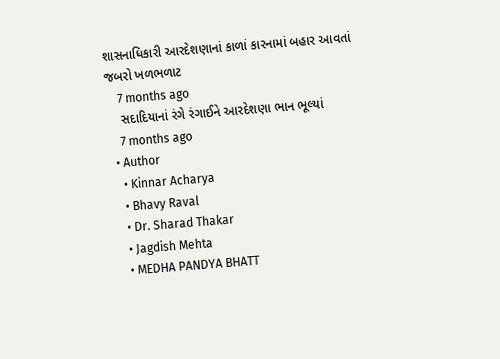શાસનાધિકારી આરદેશણાનાં કાળાં કારનામાં બહાર આવતાં જબરો ખળભળાટ
    7 months ago
    સદાદિયાનાં રંગે રંગાઈને આરદેશણા ભાન ભૂલ્યાં
    7 months ago
  • Author
    • Kinnar Acharya
    • Bhavy Raval
    • Dr. Sharad Thakar
    • Jagdish Mehta
    • MEDHA PANDYA BHATT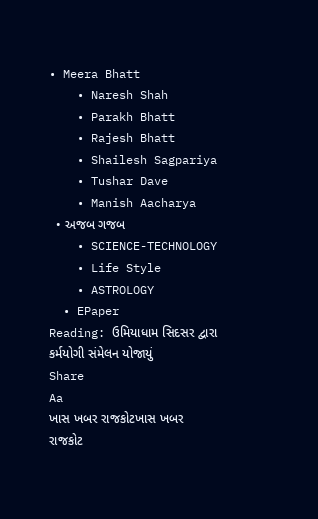• Meera Bhatt
    • Naresh Shah
    • Parakh Bhatt
    • Rajesh Bhatt
    • Shailesh Sagpariya
    • Tushar Dave
    • Manish Aacharya
  • અજબ ગજબ
    • SCIENCE-TECHNOLOGY
    • Life Style
    • ASTROLOGY
  • EPaper
Reading: ઉમિયાધામ સિદસર દ્વારા કર્મયોગી સંમેલન યોજાયું
Share
Aa
ખાસ ખબર રાજકોટખાસ ખબર રાજકોટ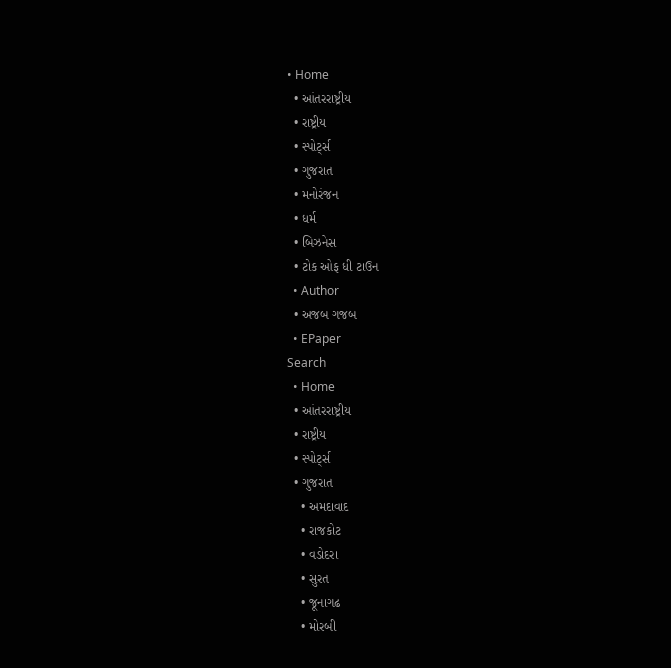• Home
  • આંતરરાષ્ટ્રીય
  • રાષ્ટ્રીય
  • સ્પોર્ટ્સ
  • ગુજરાત
  • મનોરંજન
  • ધર્મ
  • બિઝનેસ
  • ટોક ઓફ ધી ટાઉન
  • Author
  • અજબ ગજબ
  • EPaper
Search
  • Home
  • આંતરરાષ્ટ્રીય
  • રાષ્ટ્રીય
  • સ્પોર્ટ્સ
  • ગુજરાત
    • અમદાવાદ
    • રાજકોટ
    • વડોદરા
    • સુરત
    • જૂનાગઢ
    • મોરબી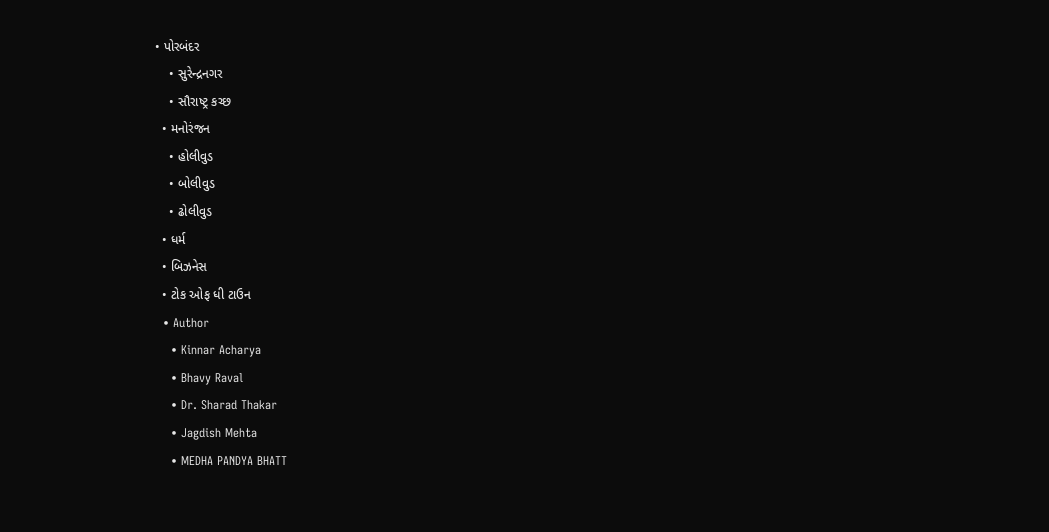• પોરબંદર
    • સુરેન્દ્રનગર
    • સૌરાષ્ટ્ર કચ્છ
  • મનોરંજન
    • હોલીવુડ
    • બોલીવુડ
    • ઢોલીવુડ
  • ધર્મ
  • બિઝનેસ
  • ટોક ઓફ ધી ટાઉન
  • Author
    • Kinnar Acharya
    • Bhavy Raval
    • Dr. Sharad Thakar
    • Jagdish Mehta
    • MEDHA PANDYA BHATT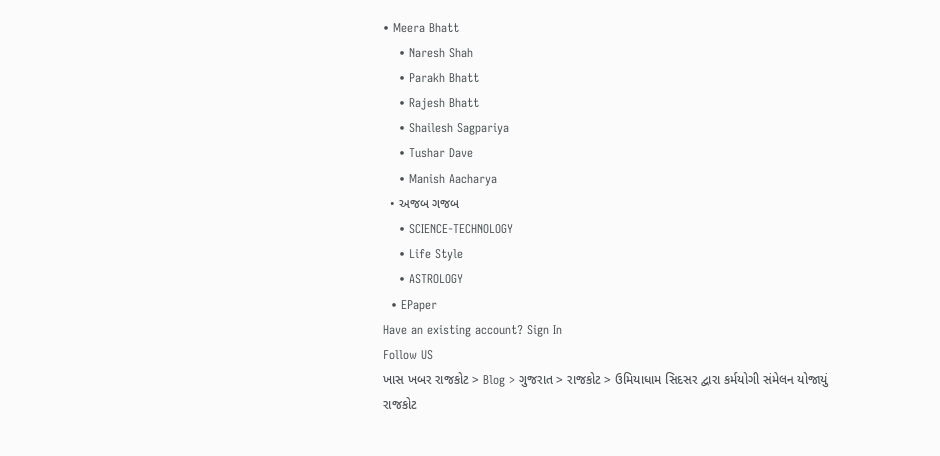• Meera Bhatt
    • Naresh Shah
    • Parakh Bhatt
    • Rajesh Bhatt
    • Shailesh Sagpariya
    • Tushar Dave
    • Manish Aacharya
  • અજબ ગજબ
    • SCIENCE-TECHNOLOGY
    • Life Style
    • ASTROLOGY
  • EPaper
Have an existing account? Sign In
Follow US
ખાસ ખબર રાજકોટ > Blog > ગુજરાત > રાજકોટ > ઉમિયાધામ સિદસર દ્વારા કર્મયોગી સંમેલન યોજાયું
રાજકોટ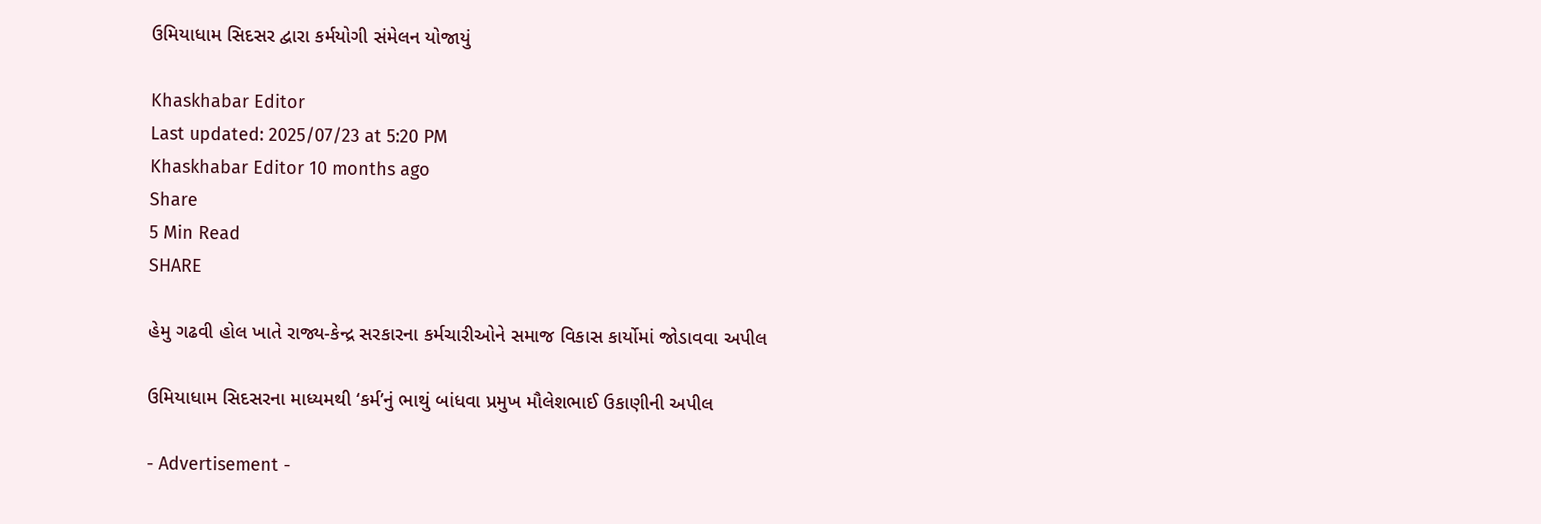ઉમિયાધામ સિદસર દ્વારા કર્મયોગી સંમેલન યોજાયું

Khaskhabar Editor
Last updated: 2025/07/23 at 5:20 PM
Khaskhabar Editor 10 months ago
Share
5 Min Read
SHARE

હેમુ ગઢવી હોલ ખાતે રાજ્ય-કેન્દ્ર સરકારના કર્મચારીઓને સમાજ વિકાસ કાર્યોમાં જોડાવવા અપીલ

ઉમિયાધામ સિદસરના માધ્યમથી ‘કર્મ’નું ભાથું બાંધવા પ્રમુખ મૌલેશભાઈ ઉકાણીની અપીલ

- Advertisement -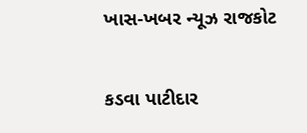ખાસ-ખબર ન્યૂઝ રાજકોટ

કડવા પાટીદાર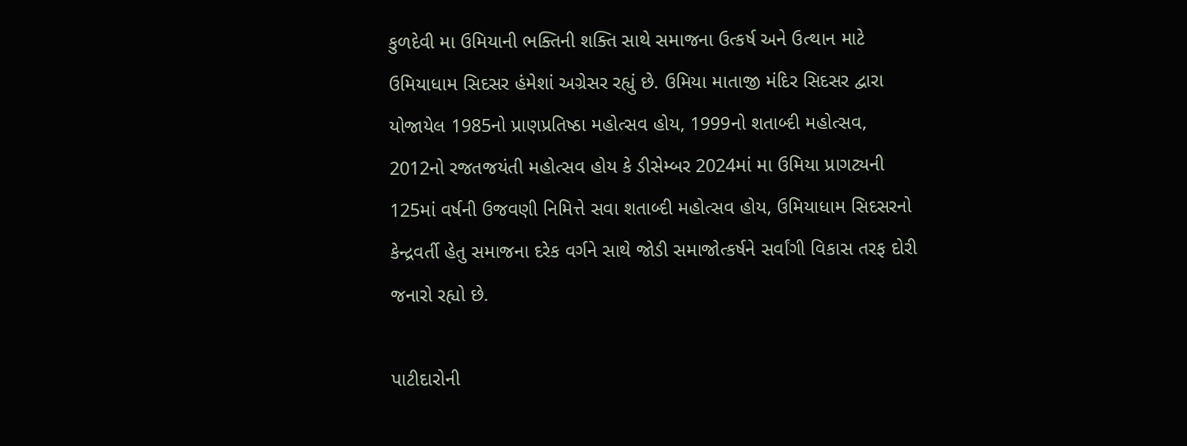કુળદેવી મા ઉમિયાની ભક્તિની શક્તિ સાથે સમાજના ઉત્કર્ષ અને ઉત્થાન માટે ઉમિયાધામ સિદસર હંમેશાં અગ્રેસર રહ્યું છે. ઉમિયા માતાજી મંદિર સિદસર દ્વારા યોજાયેલ 1985નો પ્રાણપ્રતિષ્ઠા મહોત્સવ હોય, 1999નો શતાબ્દી મહોત્સવ, 2012નો રજતજયંતી મહોત્સવ હોય કે ડીસેમ્બર 2024માં મા ઉમિયા પ્રાગટ્યની 125માં વર્ષની ઉજવણી નિમિત્તે સવા શતાબ્દી મહોત્સવ હોય, ઉમિયાધામ સિદસરનો કેન્દ્રવર્તી હેતુ સમાજના દરેક વર્ગને સાથે જોડી સમાજોત્કર્ષને સર્વાંગી વિકાસ તરફ દોરી જનારો રહ્યો છે.

પાટીદારોની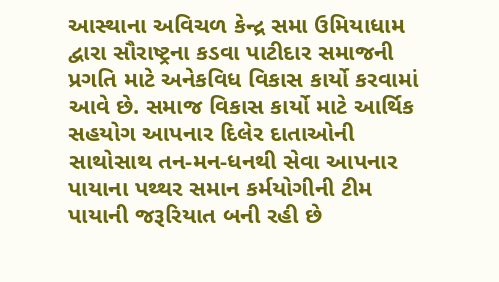આસ્થાના અવિચળ કેન્દ્ર સમા ઉમિયાધામ દ્વારા સૌરાષ્ટ્રના કડવા પાટીદાર સમાજની પ્રગતિ માટે અનેકવિધ વિકાસ કાર્યો કરવામાં આવે છે. સમાજ વિકાસ કાર્યો માટે આર્થિક સહયોગ આપનાર દિલેર દાતાઓની સાથોસાથ તન-મન-ધનથી સેવા આપનાર પાયાના પથ્થર સમાન કર્મયોગીની ટીમ પાયાની જરૂરિયાત બની રહી છે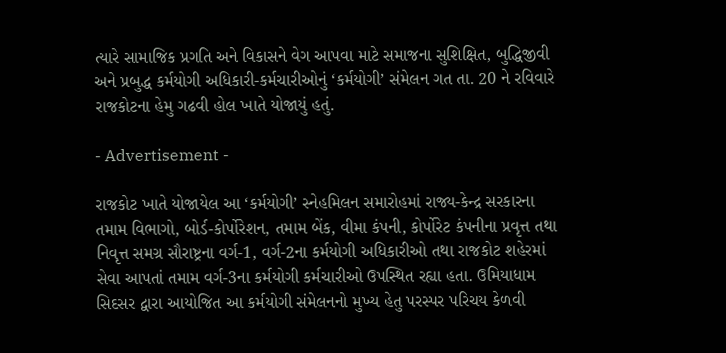ત્યારે સામાજિક પ્રગતિ અને વિકાસને વેગ આપવા માટે સમાજના સુશિક્ષિત, બુદ્ધિજીવી અને પ્રબુદ્ધ કર્મયોગી અધિકારી-કર્મચારીઓનું ‘કર્મયોગી’ સંમેલન ગત તા. 20 ને રવિવારે રાજકોટના હેમુ ગઢવી હોલ ખાતે યોજાયું હતું.

- Advertisement -

રાજકોટ ખાતે યોજાયેલ આ ‘કર્મયોગી’ સ્નેહમિલન સમારોહમાં રાજ્ય-કેન્દ્ર સરકારના તમામ વિભાગો, બોર્ડ-કોર્પોરેશન, તમામ બેંક, વીમા કંપની, કોર્પોરેટ કંપનીના પ્રવૃત્ત તથા નિવૃત્ત સમગ્ર સૌરાષ્ટ્રના વર્ગ-1, વર્ગ-2ના કર્મયોગી અધિકારીઓ તથા રાજકોટ શહેરમાં સેવા આપતાં તમામ વર્ગ-3ના કર્મયોગી કર્મચારીઓ ઉપસ્થિત રહ્યા હતા. ઉમિયાધામ સિદસર દ્વારા આયોજિત આ કર્મયોગી સંમેલનનો મુખ્ય હેતુ પરસ્પર પરિચય કેળવી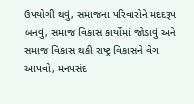ઉપયોગી થવું, સમાજના પરિવારોને મદદરૂપ બનવું, સમાજ વિકાસ કાર્યોમાં જોડાવું અને સમાજ વિકાસ થકી રાષ્ટ્ર વિકાસને વેગ આપવો, મનપસંદ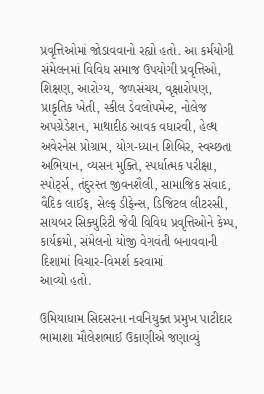પ્રવૃત્તિઓમાં જોડાવવાનો રહ્યો હતો. આ કર્મયોગી સંમેલનમાં વિવિધ સમાજ ઉપયોગી પ્રવૃત્તિઓ, શિક્ષણ, આરોગ્ય, જળસંચય, વૃક્ષારોપણ, પ્રાકૃતિક ખેતી, સ્કીલ ડેવલોપમેન્ટ, નોલેજ અપગ્રેડેશન, માથાદીઠ આવક વધારવી, હેલ્થ અવેરનેસ પ્રોગ્રામ, યોગ-ધ્યાન શિબિર, સ્વચ્છતા અભિયાન, વ્યસન મુક્તિ, સ્પર્ધાત્મક પરીક્ષા, સ્પોર્ટ્સ, તંદુરસ્ત જીવનશૈલી, સામાજિક સંવાદ, વૈદિક લાઈફ, સેલ્ફ ડીફેન્સ, ડિજિટલ લીટરસી, સાયબર સિક્યુરિટી જેવી વિવિધ પ્રવૃત્તિઓને કેમ્પ, કાર્યક્રમો, સંમેલનો યોજી વેગવંતી બનાવવાની દિશામાં વિચાર-વિમર્શ કરવામાં
આવ્યો હતો.

ઉમિયાધામ સિદસરના નવનિયુક્ત પ્રમુખ પાટીદાર ભામાશા મૌલેશભાઈ ઉકાણીએ જણાવ્યું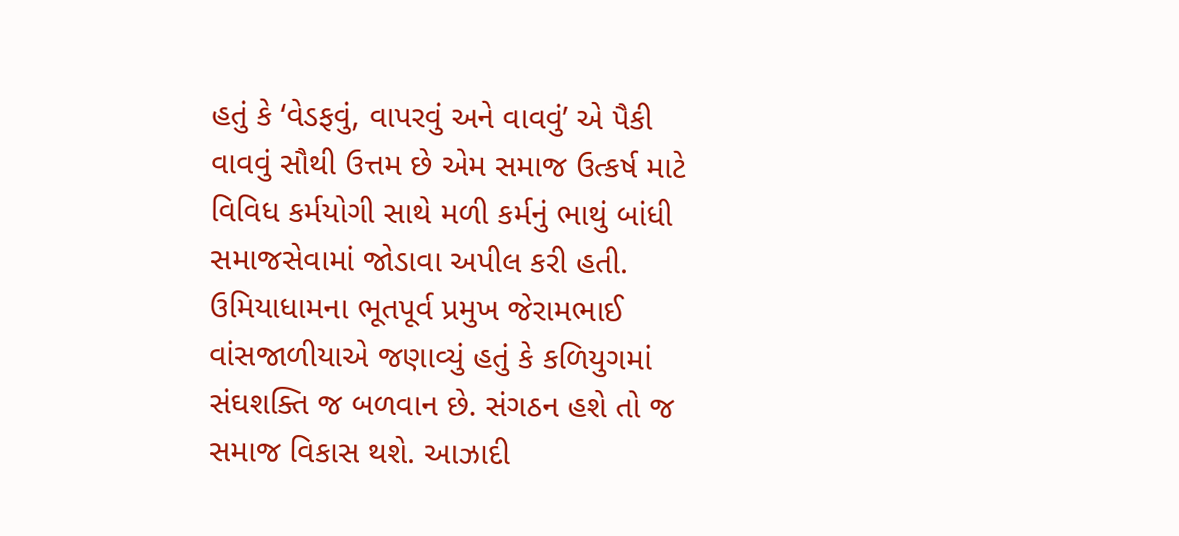હતું કે ‘વેડફવું, વાપરવું અને વાવવું’ એ પૈકી વાવવું સૌથી ઉત્તમ છે એમ સમાજ ઉત્કર્ષ માટે વિવિધ કર્મયોગી સાથે મળી કર્મનું ભાથું બાંધી સમાજસેવામાં જોડાવા અપીલ કરી હતી. ઉમિયાધામના ભૂતપૂર્વ પ્રમુખ જેરામભાઈ વાંસજાળીયાએ જણાવ્યું હતું કે કળિયુગમાં સંઘશક્તિ જ બળવાન છે. સંગઠન હશે તો જ સમાજ વિકાસ થશે. આઝાદી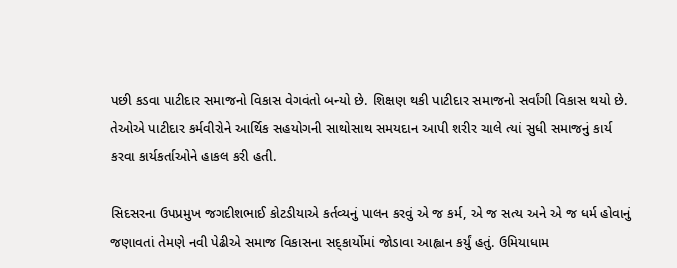પછી કડવા પાટીદાર સમાજનો વિકાસ વેગવંતો બન્યો છે. શિક્ષણ થકી પાટીદાર સમાજનો સર્વાંગી વિકાસ થયો છે. તેઓએ પાટીદાર કર્મવીરોને આર્થિક સહયોગની સાથોસાથ સમયદાન આપી શરીર ચાલે ત્યાં સુધી સમાજનું કાર્ય કરવા કાર્યકર્તાઓને હાકલ કરી હતી.

સિદસરના ઉપપ્રમુખ જગદીશભાઈ કોટડીયાએ કર્તવ્યનું પાલન કરવું એ જ કર્મ, એ જ સત્ય અને એ જ ધર્મ હોવાનું જણાવતાં તેમણે નવી પેઢીએ સમાજ વિકાસના સદ્કાર્યોમાં જોડાવા આહ્વાન કર્યું હતું. ઉમિયાધામ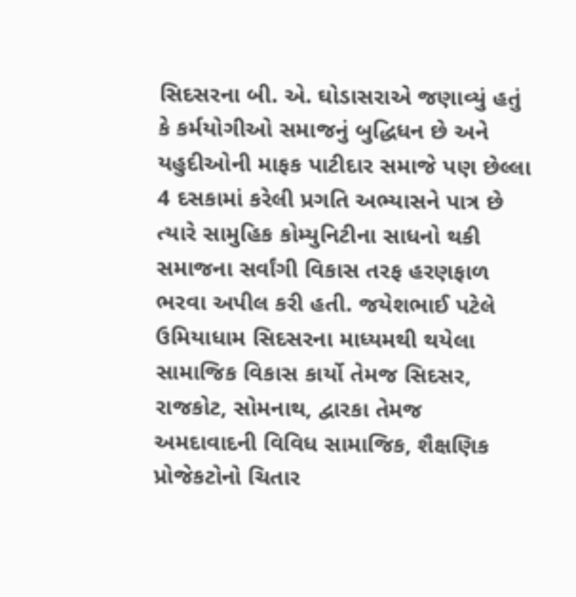સિદસરના બી. એ. ઘોડાસરાએ જણાવ્યું હતું કે કર્મયોગીઓ સમાજનું બુદ્ધિધન છે અને યહુદીઓની માફક પાટીદાર સમાજે પણ છેલ્લા 4 દસકામાં કરેલી પ્રગતિ અભ્યાસને પાત્ર છે ત્યારે સામુહિક કોમ્યુનિટીના સાધનો થકી સમાજના સર્વાંગી વિકાસ તરફ હરણફાળ ભરવા અપીલ કરી હતી. જયેશભાઈ પટેલે ઉમિયાધામ સિદસરના માધ્યમથી થયેલા સામાજિક વિકાસ કાર્યો તેમજ સિદસર, રાજકોટ, સોમનાથ, દ્વારકા તેમજ અમદાવાદની વિવિધ સામાજિક, શૈક્ષણિક પ્રોજેકટોનો ચિતાર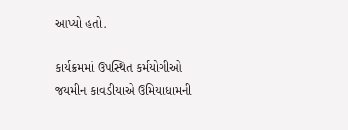આપ્યો હતો.

કાર્યક્રમમાં ઉપસ્થિત કર્મયોગીઓ જયમીન કાવડીયાએ ઉમિયાધામની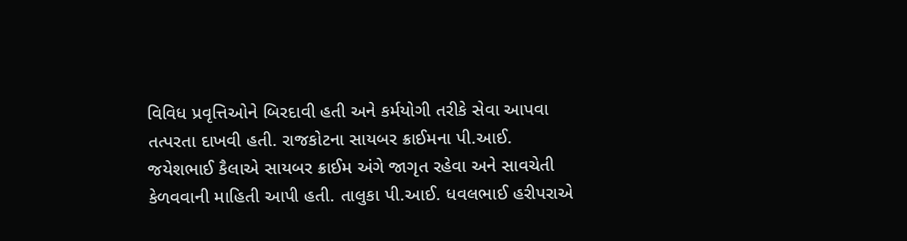વિવિધ પ્રવૃત્તિઓને બિરદાવી હતી અને કર્મયોગી તરીકે સેવા આપવા તત્પરતા દાખવી હતી. રાજકોટના સાયબર ક્રાઈમના પી.આઈ. જયેશભાઈ કૈલાએ સાયબર ક્રાઈમ અંગે જાગૃત રહેવા અને સાવચેતી કેળવવાની માહિતી આપી હતી. તાલુકા પી.આઈ. ધવલભાઈ હરીપરાએ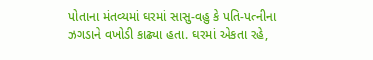પોતાના મંતવ્યમાં ઘરમાં સાસુ-વહુ કે પતિ-પત્નીના ઝગડાને વખોડી કાઢ્યા હતા. ઘરમાં એકતા રહે,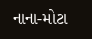નાના-મોટા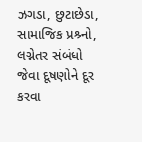ઝગડા, છુટાછેડા, સામાજિક પ્રશ્ર્નો, લગ્નેતર સંબંધો જેવા દૂષણોને દૂર કરવા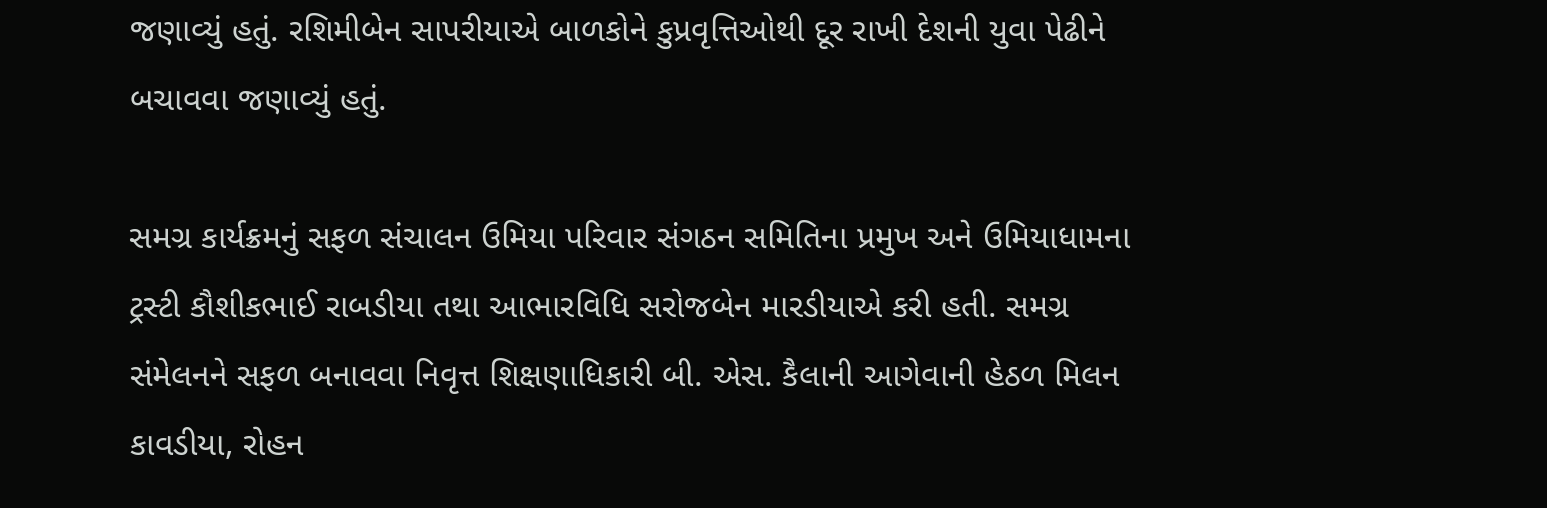જણાવ્યું હતું. રશિમીબેન સાપરીયાએ બાળકોને કુપ્રવૃત્તિઓથી દૂર રાખી દેશની યુવા પેઢીને બચાવવા જણાવ્યું હતું.

સમગ્ર કાર્યક્રમનું સફળ સંચાલન ઉમિયા પરિવાર સંગઠન સમિતિના પ્રમુખ અને ઉમિયાધામના ટ્રસ્ટી કૌશીકભાઈ રાબડીયા તથા આભારવિધિ સરોજબેન મારડીયાએ કરી હતી. સમગ્ર સંમેલનને સફળ બનાવવા નિવૃત્ત શિક્ષણાધિકારી બી. એસ. કૈલાની આગેવાની હેઠળ મિલન કાવડીયા, રોહન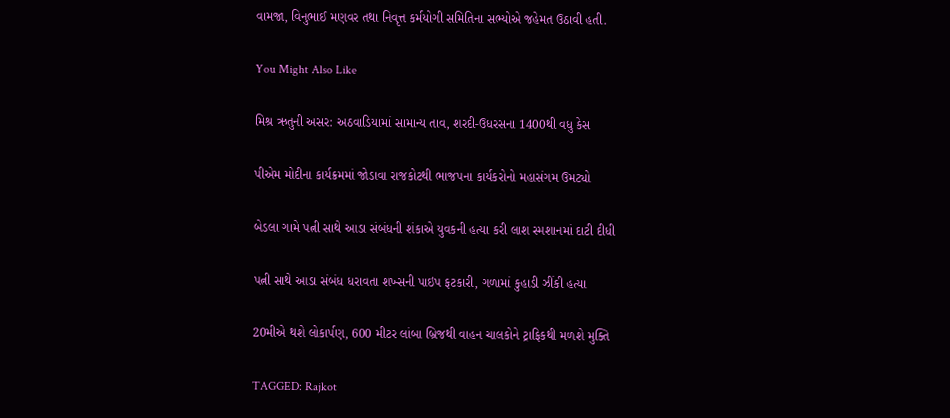વામજા, વિનુભાઈ મણવર તથા નિવૃત્ત કર્મયોગી સમિતિના સભ્યોએ જહેમત ઉઠાવી હતી.

You Might Also Like

મિશ્ર ઋતુની અસર: અઠવાડિયામાં સામાન્ય તાવ, શરદી-ઉધરસના 1400થી વધુ કેસ

પીએમ મોદીના કાર્યક્રમમાં જોડાવા રાજકોટથી ભાજપના કાર્યકરોનો મહાસંગમ ઉમટ્યો

બેડલા ગામે પત્ની સાથે આડા સંબંધની શંકાએ યુવકની હત્યા કરી લાશ સ્મશાનમાં દાટી દીધી

પત્ની સાથે આડા સંબંધ ધરાવતા શખ્સની પાઇપ ફટકારી, ગળામાં કુહાડી ઝીંકી હત્યા

20મીએ થશે લોકાર્પણ, 600 મીટર લાંબા બ્રિજથી વાહન ચાલકોને ટ્રાફિકથી મળશે મુક્તિ

TAGGED: Rajkot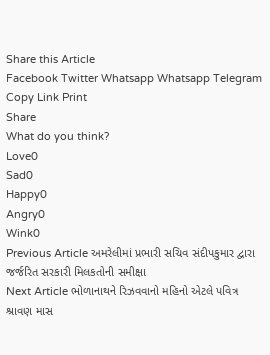Share this Article
Facebook Twitter Whatsapp Whatsapp Telegram Copy Link Print
Share
What do you think?
Love0
Sad0
Happy0
Angry0
Wink0
Previous Article અમરેલીમાં પ્રભારી સચિવ સંદીપકુમાર દ્વારા જર્જરિત સરકારી મિલકતોની સમીક્ષા
Next Article ભોળાનાથને રિઝવવાનો મહિનો એટલે પવિત્ર શ્રાવણ માસ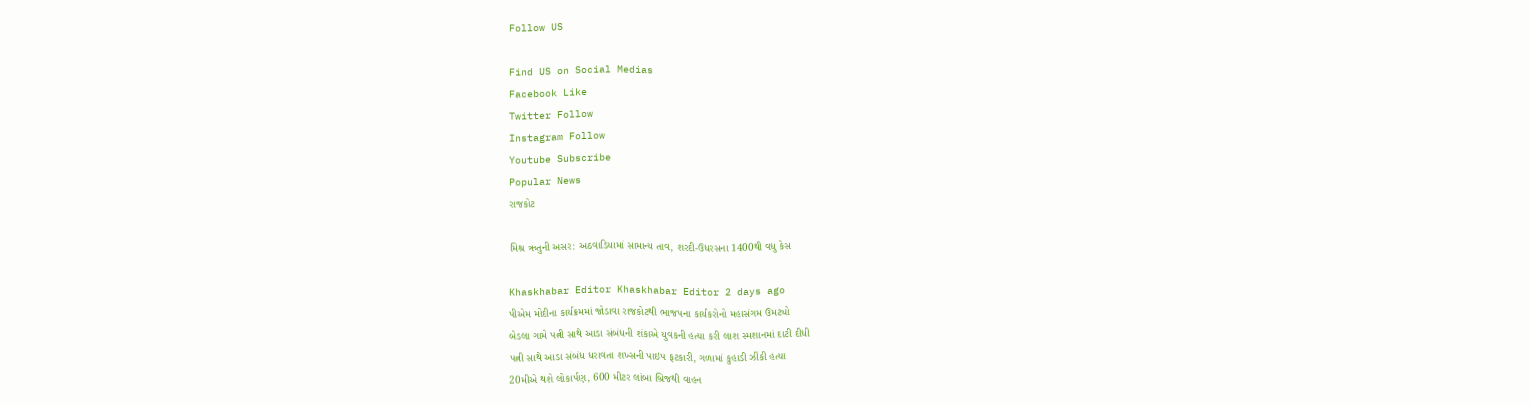Follow US

Find US on Social Medias
Facebook Like
Twitter Follow
Instagram Follow
Youtube Subscribe
Popular News
રાજકોટ

મિશ્ર ઋતુની અસર: અઠવાડિયામાં સામાન્ય તાવ, શરદી-ઉધરસના 1400થી વધુ કેસ

Khaskhabar Editor Khaskhabar Editor 2 days ago
પીએમ મોદીના કાર્યક્રમમાં જોડાવા રાજકોટથી ભાજપના કાર્યકરોનો મહાસંગમ ઉમટ્યો
બેડલા ગામે પત્ની સાથે આડા સંબંધની શંકાએ યુવકની હત્યા કરી લાશ સ્મશાનમાં દાટી દીધી
પત્ની સાથે આડા સંબંધ ધરાવતા શખ્સની પાઇપ ફટકારી, ગળામાં કુહાડી ઝીંકી હત્યા
20મીએ થશે લોકાર્પણ, 600 મીટર લાંબા બ્રિજથી વાહન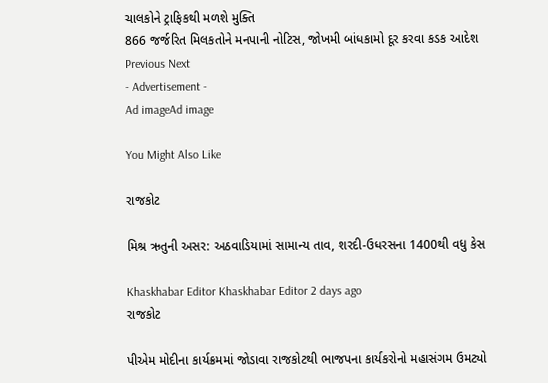ચાલકોને ટ્રાફિકથી મળશે મુક્તિ
866 જર્જરિત મિલકતોને મનપાની નોટિસ, જોખમી બાંધકામો દૂર કરવા કડક આદેશ
Previous Next
- Advertisement -
Ad imageAd image

You Might Also Like

રાજકોટ

મિશ્ર ઋતુની અસર: અઠવાડિયામાં સામાન્ય તાવ, શરદી-ઉધરસના 1400થી વધુ કેસ

Khaskhabar Editor Khaskhabar Editor 2 days ago
રાજકોટ

પીએમ મોદીના કાર્યક્રમમાં જોડાવા રાજકોટથી ભાજપના કાર્યકરોનો મહાસંગમ ઉમટ્યો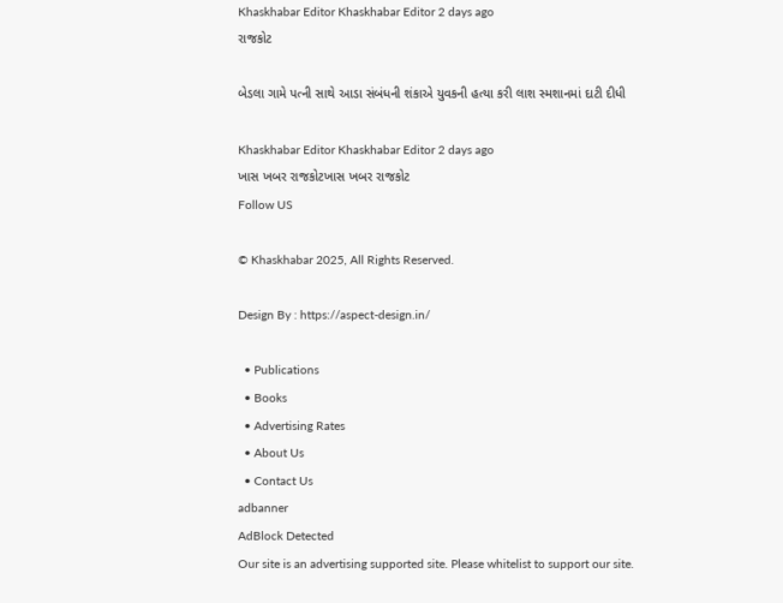Khaskhabar Editor Khaskhabar Editor 2 days ago
રાજકોટ

બેડલા ગામે પત્ની સાથે આડા સંબંધની શંકાએ યુવકની હત્યા કરી લાશ સ્મશાનમાં દાટી દીધી

Khaskhabar Editor Khaskhabar Editor 2 days ago
ખાસ ખબર રાજકોટખાસ ખબર રાજકોટ
Follow US

© Khaskhabar 2025, All Rights Reserved.

Design By : https://aspect-design.in/

  • Publications
  • Books
  • Advertising Rates
  • About Us
  • Contact Us
adbanner
AdBlock Detected
Our site is an advertising supported site. Please whitelist to support our site.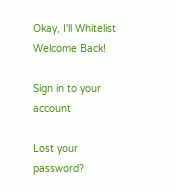Okay, I'll Whitelist
Welcome Back!

Sign in to your account

Lost your password?